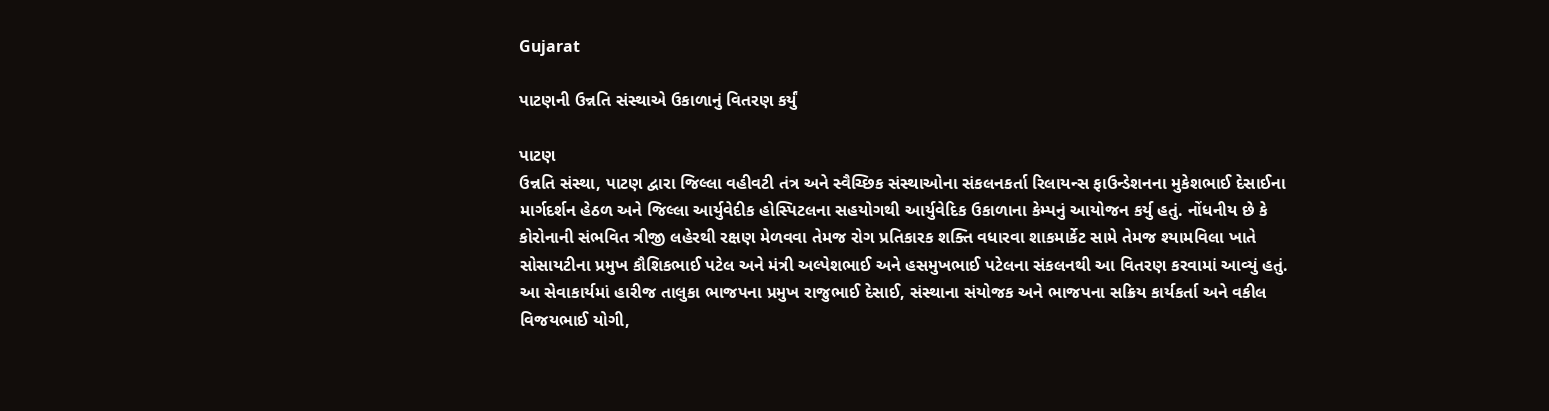Gujarat

પાટણની ઉન્નતિ સંસ્થાએ ઉકાળાનું વિતરણ કર્યું

પાટણ
ઉન્નતિ સંસ્થા, પાટણ દ્વારા જિલ્લા વહીવટી તંત્ર અને સ્વૈચ્છિક સંસ્થાઓના સંકલનકર્તા રિલાયન્સ ફાઉન્ડેશનના મુકેશભાઈ દેસાઈના માર્ગદર્શન હેઠળ અને જિલ્લા આર્યુવેદીક હોસ્પિટલના સહયોગથી આર્યુવેદિક ઉકાળાના કેમ્પનું આયોજન કર્યુ હતું. નોંધનીય છે કે કોરોનાની સંભવિત ત્રીજી લહેરથી રક્ષણ મેળવવા તેમજ રોગ પ્રતિકારક શક્તિ વધારવા શાકમાર્કેટ સામે તેમજ શ્યામવિલા ખાતે સોસાયટીના પ્રમુખ કૌશિકભાઈ પટેલ અને મંત્રી અલ્પેશભાઈ અને હસમુખભાઈ પટેલના સંકલનથી આ વિતરણ કરવામાં આવ્યું હતું. આ સેવાકાર્યમાં હારીજ તાલુકા ભાજપના પ્રમુખ રાજુભાઈ દેસાઈ, સંસ્થાના સંયોજક અને ભાજપના સક્રિય કાર્યકર્તા અને વકીલ વિજયભાઈ યોગી,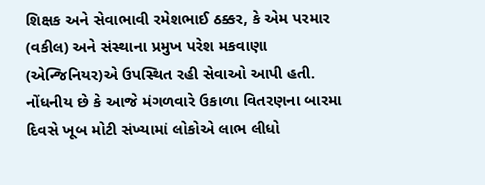શિક્ષક અને સેવાભાવી રમેશભાઈ ઠક્કર, કે એમ પરમાર (વકીલ) અને સંસ્થાના પ્રમુખ પરેશ મકવાણા (એન્જિનિયર)એ ઉપસ્થિત રહી સેવાઓ આપી હતી. નોંધનીય છે કે આજે મંગળવારે ઉકાળા વિતરણના બારમા દિવસે ખૂબ મોટી સંખ્યામાં લોકોએ લાભ લીધો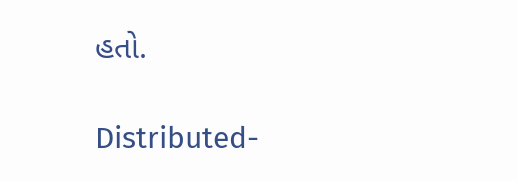હતો.

Distributed-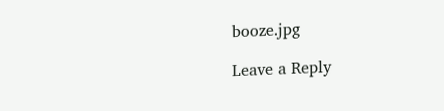booze.jpg

Leave a Reply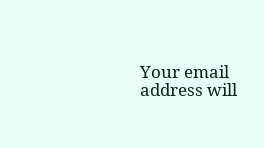Your email address will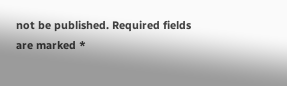not be published. Required fields are marked *